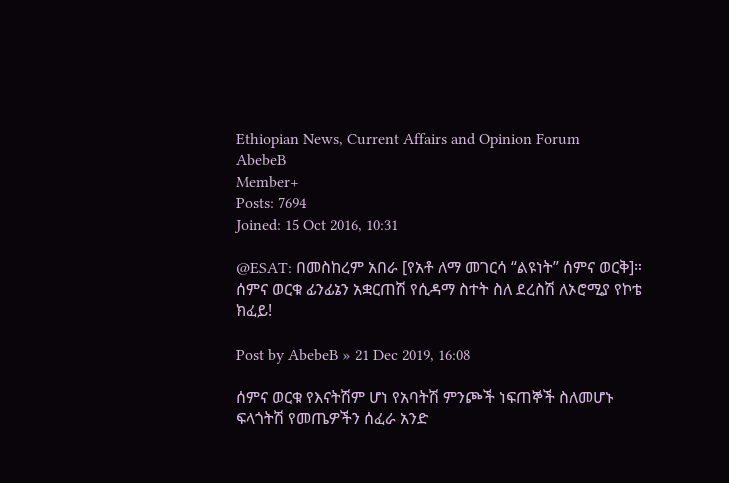Ethiopian News, Current Affairs and Opinion Forum
AbebeB
Member+
Posts: 7694
Joined: 15 Oct 2016, 10:31

@ESAT: በመስከረም አበራ [የአቶ ለማ መገርሳ “ልዩነት” ሰምና ወርቅ]። ሰምና ወርቁ ፊንፊኔን አቋርጠሽ የሲዳማ ስተት ስለ ደረስሽ ለኦሮሚያ የኮቴ ክፈይ!

Post by AbebeB » 21 Dec 2019, 16:08

ሰምና ወርቁ የእናትሽም ሆነ የአባትሽ ምንጮች ነፍጠኞች ስለመሆኑ ፍላጎትሽ የመጤዎችን ሰፈራ አንድ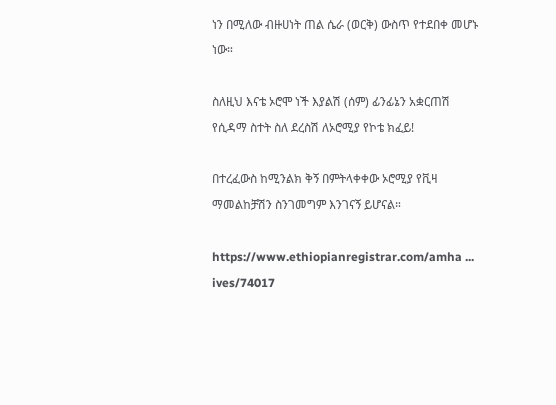ነን በሚለው ብዙሀነት ጠል ሴራ (ወርቅ) ውስጥ የተደበቀ መሆኑ ነው።

ስለዚህ እናቴ ኦሮሞ ነች እያልሽ (ሰም) ፊንፊኔን አቋርጠሽ የሲዳማ ስተት ስለ ደረስሽ ለኦሮሚያ የኮቴ ክፈይ!

በተረፈውስ ከሚንልክ ቅኝ በምትላቀቀው ኦሮሚያ የቪዛ ማመልከቻሽን ስንገመግም እንገናኝ ይሆናል።

https://www.ethiopianregistrar.com/amha ... ives/74017